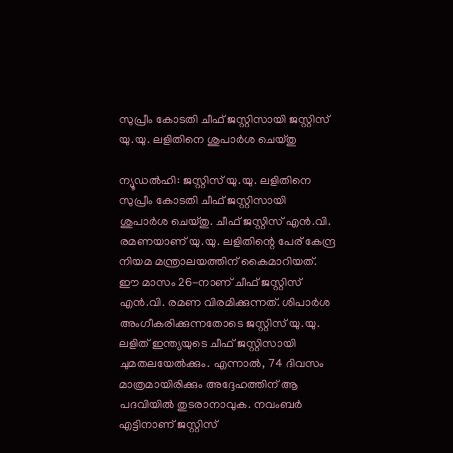സുപ്രീം കോടതി ചീഫ് ജസ്റ്റിസായി ജസ്റ്റിസ് യു.യു. ലളിതിനെ ശുപാര്‍ശ ചെയ്തു

ന്യൂഡല്‍ഹി: ജസ്റ്റിസ് യു.യു. ലളിതിനെ സുപ്രീം കോടതി ചീഫ് ജസ്റ്റിസായി ശുപാര്‍ശ ചെയ്തു. ചീഫ് ജസ്റ്റിസ് എന്‍.വി. രമണയാണ് യു.യു. ലളിതിന്റെ പേര് കേന്ദ്ര നിയമ മന്ത്രാലയത്തിന് കൈമാറിയത്. ഈ മാസം 26-നാണ് ചീഫ് ജസ്റ്റിസ് എന്‍.വി. രമണ വിരമിക്കുന്നത്. ശിപാര്‍ശ അംഗീകരിക്കുന്നതോടെ ജസ്റ്റിസ് യു.യു. ലളിത് ഇന്ത്യയുടെ ചീഫ് ജസ്റ്റിസായി ചുമതലയേല്‍ക്കും. എന്നാല്‍, 74 ദിവസം മാത്രമായിരിക്കും അദ്ദേഹത്തിന് ആ പദവിയില്‍ തുടരാനാവുക. നവംബര്‍ എട്ടിനാണ് ജസ്റ്റിസ്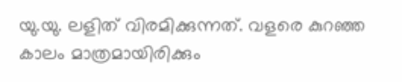യു.യു. ലളിത് വിരമിക്കുന്നത്. വളരെ കുറഞ്ഞ കാലം മാത്രമായിരിക്കും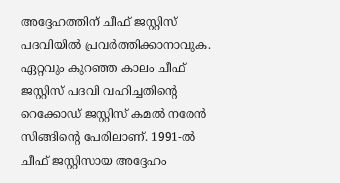അദ്ദേഹത്തിന് ചീഫ് ജസ്റ്റിസ് പദവിയില്‍ പ്രവര്‍ത്തിക്കാനാവുക. ഏറ്റവും കുറഞ്ഞ കാലം ചീഫ് ജസ്റ്റിസ് പദവി വഹിച്ചതിന്റെ റെക്കോഡ് ജസ്റ്റിസ് കമല്‍ നരേന്‍ സിങ്ങിന്റെ പേരിലാണ്. 1991-ല്‍ ചീഫ് ജസ്റ്റിസായ അദ്ദേഹം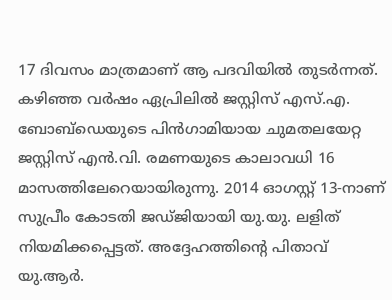17 ദിവസം മാത്രമാണ് ആ പദവിയില്‍ തുടര്‍ന്നത്. കഴിഞ്ഞ വര്‍ഷം ഏപ്രിലില്‍ ജസ്റ്റിസ് എസ്.എ. ബോബ്ഡെയുടെ പിന്‍ഗാമിയായ ചുമതലയേറ്റ ജസ്റ്റിസ് എന്‍.വി. രമണയുടെ കാലാവധി 16 മാസത്തിലേറെയായിരുന്നു. 2014 ഓഗസ്റ്റ് 13-നാണ് സുപ്രീം കോടതി ജഡ്ജിയായി യു.യു. ലളിത് നിയമിക്കപ്പെട്ടത്. അദ്ദേഹത്തിന്റെ പിതാവ് യു.ആര്‍.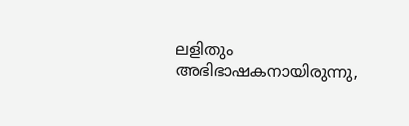ലളിതും അഭിഭാഷകനായിരുന്നു,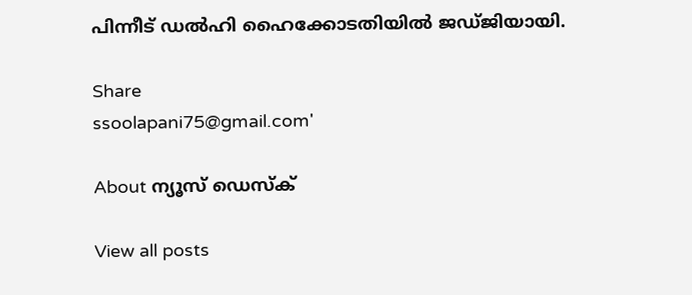പിന്നീട് ഡല്‍ഹി ഹൈക്കോടതിയില്‍ ജഡ്ജിയായി.

Share
ssoolapani75@gmail.com'

About ന്യൂസ് ഡെസ്ക്

View all posts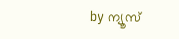by ന്യൂസ്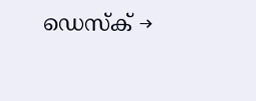ഡെസ്ക് →